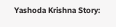Yashoda Krishna Story: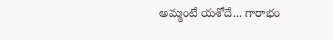అమ్మంటే యశోదే... గారాభం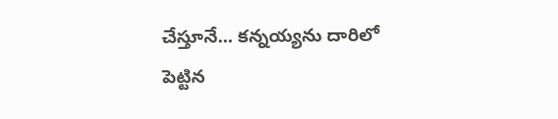చేస్తూనే... కన్నయ్యను దారిలో పెట్టిన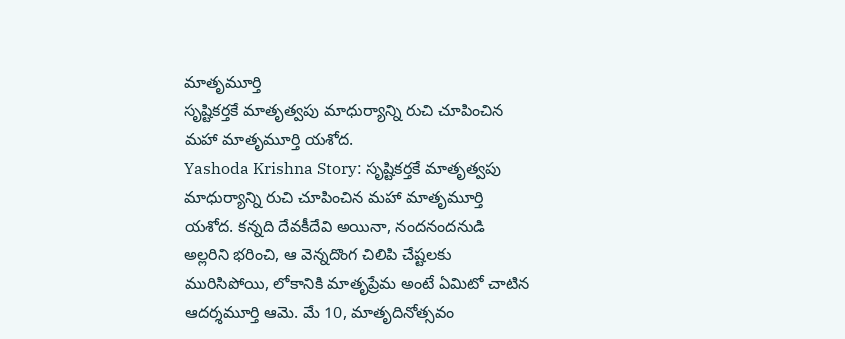మాతృమూర్తి
సృష్టికర్తకే మాతృత్వపు మాధుర్యాన్ని రుచి చూపించిన మహా మాతృమూర్తి యశోద.
Yashoda Krishna Story: సృష్టికర్తకే మాతృత్వపు మాధుర్యాన్ని రుచి చూపించిన మహా మాతృమూర్తి యశోద. కన్నది దేవకీదేవి అయినా, నందనందనుడి అల్లరిని భరించి, ఆ వెన్నదొంగ చిలిపి చేష్టలకు మురిసిపోయి, లోకానికి మాతృప్రేమ అంటే ఏమిటో చాటిన ఆదర్శమూర్తి ఆమె. మే 10, మాతృదినోత్సవం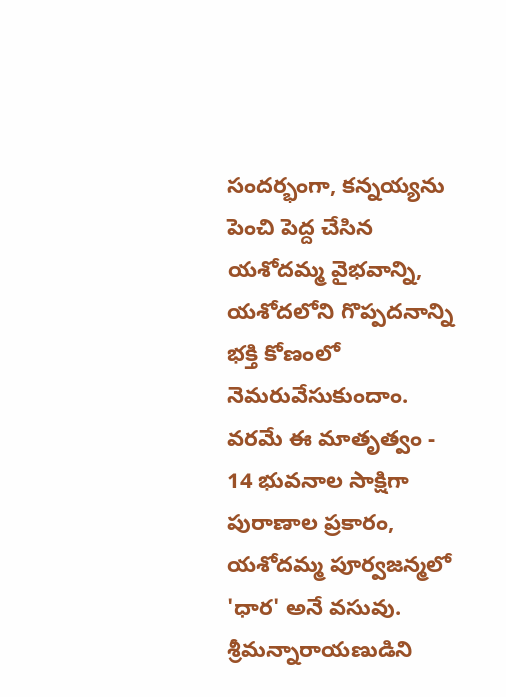సందర్భంగా, కన్నయ్యను పెంచి పెద్ద చేసిన యశోదమ్మ వైభవాన్ని, యశోదలోని గొప్పదనాన్ని భక్తి కోణంలో నెమరువేసుకుందాం.
వరమే ఈ మాతృత్వం - 14 భువనాల సాక్షిగా
పురాణాల ప్రకారం, యశోదమ్మ పూర్వజన్మలో 'ధార' అనే వసువు. శ్రీమన్నారాయణుడిని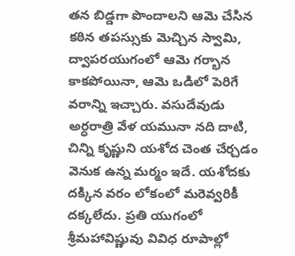తన బిడ్డగా పొందాలని ఆమె చేసిన కఠిన తపస్సుకు మెచ్చిన స్వామి, ద్వాపరయుగంలో ఆమె గర్భాన కాకపోయినా, ఆమె ఒడిలో పెరిగే వరాన్ని ఇచ్చారు. వసుదేవుడు అర్ధరాత్రి వేళ యమునా నది దాటి, చిన్ని కృష్ణుని యశోద చెంత చేర్చడం వెనుక ఉన్న మర్మం ఇదే. యశోదకు దక్కిన వరం లోకంలో మరెవ్వరికీ దక్కలేదు. ప్రతి యుగంలో శ్రీమహావిష్ణువు వివిధ రూపాల్లో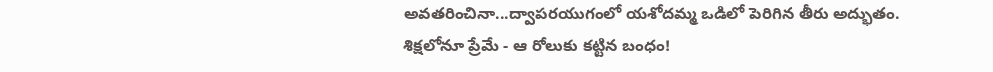అవతరించినా...ద్వాపరయుగంలో యశోదమ్మ ఒడిలో పెరిగిన తీరు అద్భుతం.
శిక్షలోనూ ప్రేమే - ఆ రోలుకు కట్టిన బంధం!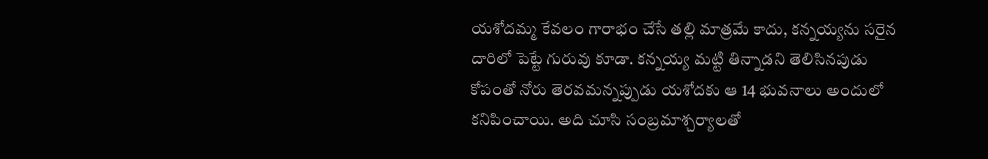యశోదమ్మ కేవలం గారాభం చేసే తల్లి మాత్రమే కాదు, కన్నయ్యను సరైన దారిలో పెట్టే గురువు కూడా. కన్నయ్య మట్టి తిన్నాడని తెలిసినపుడు కోపంతో నోరు తెరవమన్నప్పుడు యశోదకు ఆ 14 భువనాలు అందులో కనిపించాయి. అది చూసి సంబ్రమాశ్చర్యాలతో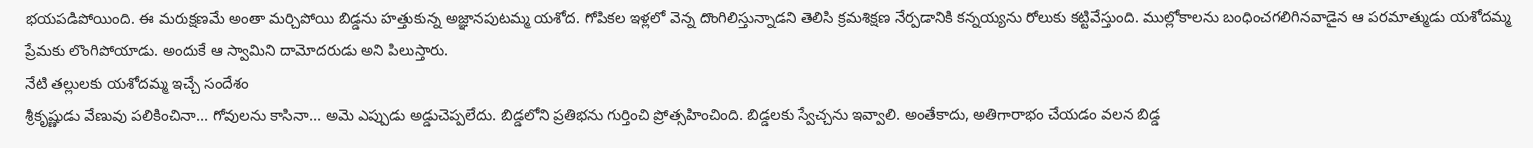భయపడిపోయింది. ఈ మరుక్షణమే అంతా మర్చిపోయి బిడ్డను హత్తుకున్న అజ్ఞానపుటమ్మ యశోద. గోపికల ఇళ్లలో వెన్న దొంగిలిస్తున్నాడని తెలిసి క్రమశిక్షణ నేర్పడానికి కన్నయ్యను రోలుకు కట్టివేస్తుంది. ముల్లోకాలను బంధించగలిగినవాడైన ఆ పరమాత్ముడు యశోదమ్మ ప్రేమకు లొంగిపోయాడు. అందుకే ఆ స్వామిని దామోదరుడు అని పిలుస్తారు.
నేటి తల్లులకు యశోదమ్మ ఇచ్చే సందేశం
శ్రీకృష్ణుడు వేణువు పలికించినా... గోవులను కాసినా... అమె ఎప్పుడు అడ్డుచెప్పలేదు. బిడ్డలోని ప్రతిభను గుర్తించి ప్రోత్సహించింది. బిడ్డలకు స్వేచ్చను ఇవ్వాలి. అంతేకాదు, అతిగారాభం చేయడం వలన బిడ్డ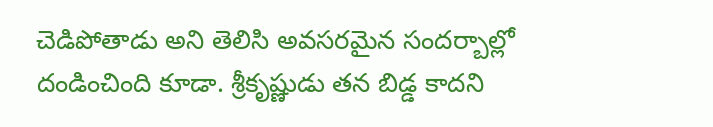చెడిపోతాడు అని తెలిసి అవసరమైన సందర్బాల్లో దండించింది కూడా. శ్రీకృష్ణుడు తన బిడ్డ కాదని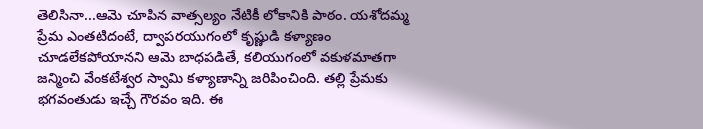తెలిసినా...ఆమె చూపిన వాత్సల్యం నేటికీ లోకానికి పాఠం. యశోదమ్మ ప్రేమ ఎంతటిదంటే, ద్వాపరయుగంలో కృష్ణుడి కళ్యాణం చూడలేకపోయానని ఆమె బాధపడితే, కలియుగంలో వకుళమాతగా జన్మించి వేంకటేశ్వర స్వామి కళ్యాణాన్ని జరిపించింది. తల్లి ప్రేమకు భగవంతుడు ఇచ్చే గౌరవం ఇది. ఈ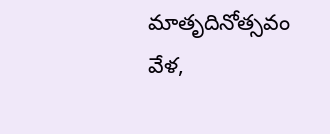మాతృదినోత్సవం వేళ,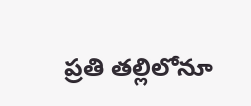ప్రతి తల్లిలోనూ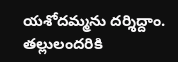యశోదమ్మను దర్శిద్దాం. తల్లులందరికి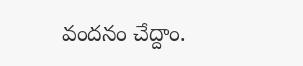వందనం చేద్దాం.